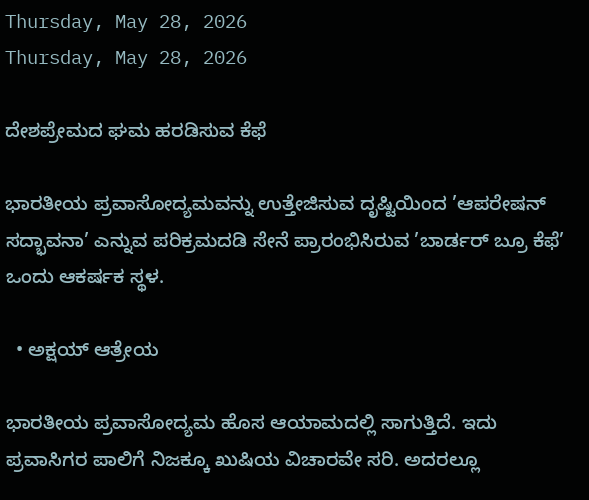Thursday, May 28, 2026
Thursday, May 28, 2026

ದೇಶಪ್ರೇಮದ ಘಮ ಹರಡಿಸುವ ಕೆಫೆ

ಭಾರತೀಯ ಪ್ರವಾಸೋದ್ಯಮವನ್ನು ಉತ್ತೇಜಿಸುವ ದೃಷ್ಟಿಯಿಂದ ’ಆಪರೇಷನ್ ಸದ್ಭಾವನಾ’ ಎನ್ನುವ ಪರಿಕ್ರಮದಡಿ ಸೇನೆ ಪ್ರಾರಂಭಿಸಿರುವ ’ಬಾರ್ಡರ್ ಬ್ರೂ ಕೆಫೆ’ ಒಂದು ಆಕರ್ಷಕ ಸ್ಥಳ.

  • ಅಕ್ಷಯ್ ಆತ್ರೇಯ

ಭಾರತೀಯ ಪ್ರವಾಸೋದ್ಯಮ ಹೊಸ ಆಯಾಮದಲ್ಲಿ ಸಾಗುತ್ತಿದೆ. ಇದು ಪ್ರವಾಸಿಗರ ಪಾಲಿಗೆ ನಿಜಕ್ಕೂ ಖುಷಿಯ ವಿಚಾರವೇ ಸರಿ. ಅದರಲ್ಲೂ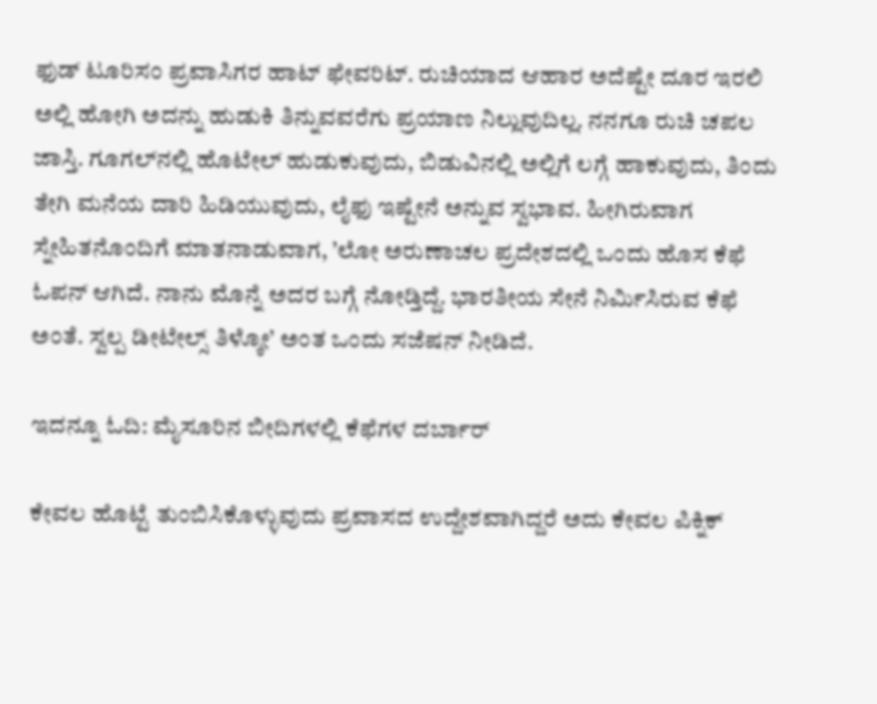ಫುಡ್ ಟೂರಿಸಂ ಪ್ರವಾಸಿಗರ ಹಾಟ್ ಫೇವರಿಟ್. ರುಚಿಯಾದ ಆಹಾರ ಅದೆಷ್ಟೇ ದೂರ ಇರಲಿ ಅಲ್ಲಿ ಹೋಗಿ ಅದನ್ನು ಹುಡುಕಿ ತಿನ್ನುವವರೆಗು ಪ್ರಯಾಣ ನಿಲ್ಲುವುದಿಲ್ಲ. ನನಗೂ ರುಚಿ ಚಪಲ ಜಾಸ್ತಿ. ಗೂಗಲ್‌ನಲ್ಲಿ ಹೊಟೇಲ್ ಹುಡುಕುವುದು, ಬಿಡುವಿನಲ್ಲಿ ಅಲ್ಲಿಗೆ ಲಗ್ಗೆ ಹಾಕುವುದು, ತಿಂದು ತೇಗಿ ಮನೆಯ ದಾರಿ ಹಿಡಿಯುವುದು, ಲೈಫು ಇಷ್ಟೇನೆ ಅನ್ನುವ ಸ್ವಭಾವ. ಹೀಗಿರುವಾಗ ಸ್ನೇಹಿತನೊಂದಿಗೆ ಮಾತನಾಡುವಾಗ, ’ಲೋ ಅರುಣಾಚಲ ಪ್ರದೇಶದಲ್ಲಿ ಒಂದು ಹೊಸ ಕೆಫೆ ಓಪನ್ ಆಗಿದೆ. ನಾನು ಮೊನ್ನೆ ಅದರ ಬಗ್ಗೆ ನೋಡ್ತಿದ್ದೆ. ಭಾರತೀಯ ಸೇನೆ ನಿರ್ಮಿಸಿರುವ ಕೆಫೆ ಅಂತೆ. ಸ್ವಲ್ಪ ಡೀಟೇಲ್ಸ್ ತಿಳ್ಕೋ’ ಅಂತ ಒಂದು ಸಜೆಷನ್ ನೀಡಿದೆ.

ಇದನ್ನೂ ಓದಿ: ಮೈಸೂರಿನ ಬೀದಿಗಳಲ್ಲಿ ಕೆಫೆಗಳ ದರ್ಬಾರ್‌

ಕೇವಲ ಹೊಟ್ಟೆ ತುಂಬಿಸಿಕೊಳ್ಳುವುದು ಪ್ರವಾಸದ ಉದ್ದೇಶವಾಗಿದ್ದರೆ ಅದು ಕೇವಲ ಪಿಕ್ನಿಕ್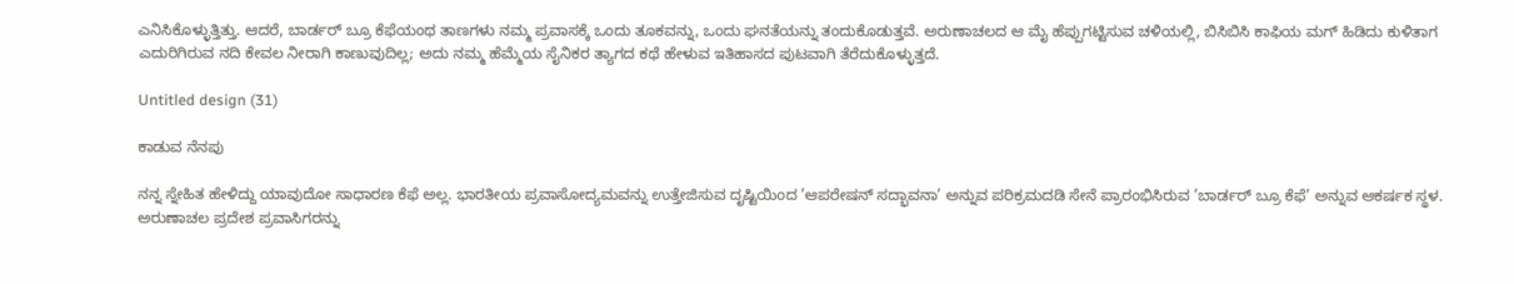ಎನಿಸಿಕೊಳ್ಳುತ್ತಿತ್ತು. ಆದರೆ, ಬಾರ್ಡರ್‌ ಬ್ರೂ ಕೆಫೆಯಂಥ ತಾಣಗಳು ನಮ್ಮ ಪ್ರವಾಸಕ್ಕೆ ಒಂದು ತೂಕವನ್ನು, ಒಂದು ಘನತೆಯನ್ನು ತಂದುಕೊಡುತ್ತವೆ. ಅರುಣಾಚಲದ ಆ ಮೈ ಹೆಪ್ಪುಗಟ್ಟಿಸುವ ಚಳಿಯಲ್ಲಿ, ಬಿಸಿಬಿಸಿ ಕಾಫಿಯ ಮಗ್ ಹಿಡಿದು ಕುಳಿತಾಗ ಎದುರಿಗಿರುವ ನದಿ ಕೇವಲ ನೀರಾಗಿ ಕಾಣುವುದಿಲ್ಲ; ಅದು ನಮ್ಮ ಹೆಮ್ಮೆಯ ಸೈನಿಕರ ತ್ಯಾಗದ ಕಥೆ ಹೇಳುವ ಇತಿಹಾಸದ ಪುಟವಾಗಿ ತೆರೆದುಕೊಳ್ಳುತ್ತದೆ.

Untitled design (31)

ಕಾಡುವ ನೆನಪು

ನನ್ನ ಸ್ನೇಹಿತ ಹೇಳಿದ್ದು ಯಾವುದೋ ಸಾಧಾರಣ ಕೆಫೆ ಅಲ್ಲ. ಭಾರತೀಯ ಪ್ರವಾಸೋದ್ಯಮವನ್ನು ಉತ್ತೇಜಿಸುವ ದೃಷ್ಟಿಯಿಂದ ’ಆಪರೇಷನ್ ಸದ್ಭಾವನಾ’ ಅನ್ನುವ ಪರಿಕ್ರಮದಡಿ ಸೇನೆ ಪ್ರಾರಂಭಿಸಿರುವ ’ಬಾರ್ಡರ್ ಬ್ರೂ ಕೆಫೆ’ ಅನ್ನುವ ಆಕರ್ಷಕ ಸ್ಥಳ. ಅರುಣಾಚಲ ಪ್ರದೇಶ ಪ್ರವಾಸಿಗರನ್ನು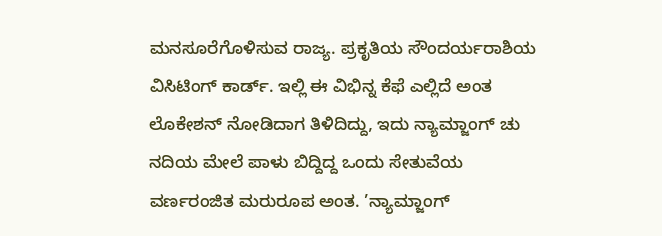ಮನಸೂರೆಗೊಳಿಸುವ ರಾಜ್ಯ. ಪ್ರಕೃತಿಯ ಸೌಂದರ್ಯರಾಶಿಯ ವಿಸಿಟಿಂಗ್ ಕಾರ್ಡ್. ಇಲ್ಲಿ ಈ ವಿಭಿನ್ನ ಕೆಫೆ ಎಲ್ಲಿದೆ ಅಂತ ಲೊಕೇಶನ್‌ ನೋಡಿದಾಗ ತಿಳಿದಿದ್ದು, ಇದು ನ್ಯಾಮ್ಜಾಂಗ್ ಚು ನದಿಯ ಮೇಲೆ ಪಾಳು ಬಿದ್ದಿದ್ದ ಒಂದು ಸೇತುವೆಯ ವರ್ಣರಂಜಿತ ಮರುರೂಪ ಅಂತ. ’ನ್ಯಾಮ್ಜಾಂಗ್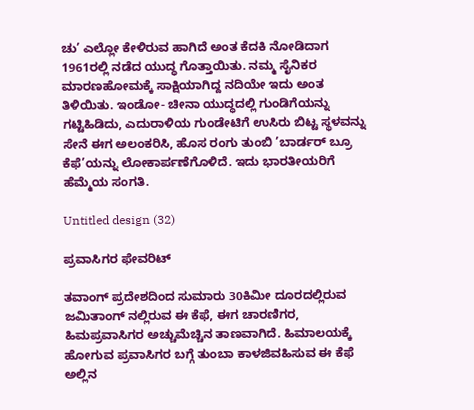ಚು’ ಎಲ್ಲೋ ಕೇಳಿರುವ ಹಾಗಿದೆ ಅಂತ ಕೆದಕಿ ನೋಡಿದಾಗ 1961ರಲ್ಲಿ ನಡೆದ ಯುದ್ಧ ಗೊತ್ತಾಯಿತು. ನಮ್ಮ ಸೈನಿಕರ ಮಾರಣಹೋಮಕ್ಕೆ ಸಾಕ್ಷಿಯಾಗಿದ್ದ ನದಿಯೇ ಇದು ಅಂತ ತಿಳಿಯಿತು. ಇಂಡೋ- ಚೀನಾ ಯುದ್ಧದಲ್ಲಿ ಗುಂಡಿಗೆಯನ್ನು ಗಟ್ಟಿಹಿಡಿದು, ಎದುರಾಳಿಯ ಗುಂಡೇಟಿಗೆ ಉಸಿರು ಬಿಟ್ಟ ಸ್ಥಳವನ್ನು ಸೇನೆ ಈಗ ಅಲಂಕರಿಸಿ, ಹೊಸ ರಂಗು ತುಂಬಿ ’ಬಾರ್ಡರ್ ಬ್ರೂ ಕೆಫೆ’ಯನ್ನು ಲೋಕಾರ್ಪಣೆಗೊಳಿದೆ. ಇದು ಭಾರತೀಯರಿಗೆ ಹೆಮ್ಮೆಯ ಸಂಗತಿ.

Untitled design (32)

ಪ್ರವಾಸಿಗರ ಫೇವರಿಟ್‌

ತವಾಂಗ್ ಪ್ರದೇಶದಿಂದ ಸುಮಾರು 30ಕಿಮೀ ದೂರದಲ್ಲಿರುವ ಜಮಿತಾಂಗ್ ನಲ್ಲಿರುವ ಈ ಕೆಫೆ, ಈಗ ಚಾರಣಿಗರ, ಹಿಮಪ್ರವಾಸಿಗರ ಅಚ್ಚುಮೆಚ್ಚಿನ ತಾಣವಾಗಿದೆ. ಹಿಮಾಲಯಕ್ಕೆ ಹೋಗುವ ಪ್ರವಾಸಿಗರ ಬಗ್ಗೆ ತುಂಬಾ ಕಾಳಜಿವಹಿಸುವ ಈ ಕೆಫೆ ಅಲ್ಲಿನ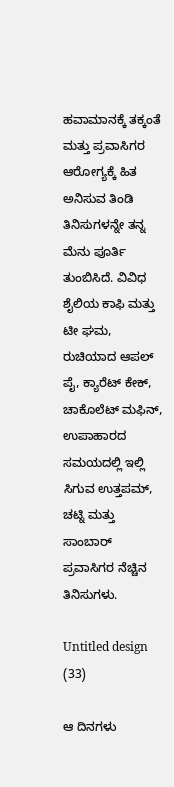ಹವಾಮಾನಕ್ಕೆ ತಕ್ಕಂತೆ ಮತ್ತು ಪ್ರವಾಸಿಗರ ಆರೋಗ್ಯಕ್ಕೆ ಹಿತ ಅನಿಸುವ ತಿಂಡಿ ತಿನಿಸುಗಳನ್ನೇ ತನ್ನ ಮೆನು ಪೂರ್ತಿ ತುಂಬಿಸಿದೆ. ವಿವಿಧ ಶೈಲಿಯ ಕಾಫಿ ಮತ್ತು ಟೀ ಘಮ, ರುಚಿಯಾದ ಆಪಲ್ ಪೈ, ಕ್ಯಾರೆಟ್ ಕೇಕ್, ಚಾಕೊಲೆಟ್ ಮಫಿನ್, ಉಪಾಹಾರದ ಸಮಯದಲ್ಲಿ ಇಲ್ಲಿ ಸಿಗುವ ಉತ್ತಪಮ್, ಚಟ್ನಿ ಮತ್ತು ಸಾಂಬಾರ್ ಪ್ರವಾಸಿಗರ ನೆಚ್ಚಿನ ತಿನಿಸುಗಳು.

Untitled design (33)

ಆ ದಿನಗಳು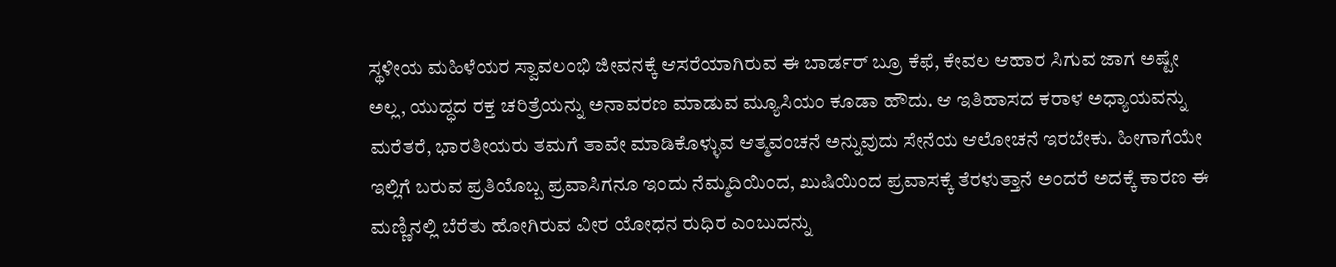ಸ್ಥಳೀಯ ಮಹಿಳೆಯರ ಸ್ವಾವಲಂಭಿ ಜೀವನಕ್ಕೆ ಆಸರೆಯಾಗಿರುವ ಈ ಬಾರ್ಡರ್ ಬ್ರೂ ಕೆಫೆ, ಕೇವಲ ಆಹಾರ ಸಿಗುವ ಜಾಗ ಅಷ್ಟೇ ಅಲ್ಲ, ಯುದ್ಧದ ರಕ್ತ ಚರಿತ್ರೆಯನ್ನು ಅನಾವರಣ ಮಾಡುವ ಮ್ಯೂಸಿಯಂ ಕೂಡಾ ಹೌದು. ಆ ಇತಿಹಾಸದ ಕರಾಳ ಅಧ್ಯಾಯವನ್ನು ಮರೆತರೆ, ಭಾರತೀಯರು ತಮಗೆ ತಾವೇ ಮಾಡಿಕೊಳ್ಳುವ ಆತ್ಮವಂಚನೆ ಅನ್ನುವುದು ಸೇನೆಯ ಆಲೋಚನೆ ಇರಬೇಕು. ಹೀಗಾಗೆಯೇ ಇಲ್ಲಿಗೆ ಬರುವ ಪ್ರತಿಯೊಬ್ಬ ಪ್ರವಾಸಿಗನೂ ಇಂದು ನೆಮ್ಮದಿಯಿಂದ, ಖುಷಿಯಿಂದ ಪ್ರವಾಸಕ್ಕೆ ತೆರಳುತ್ತಾನೆ ಅಂದರೆ ಅದಕ್ಕೆ ಕಾರಣ ಈ ಮಣ್ಣಿನಲ್ಲಿ ಬೆರೆತು ಹೋಗಿರುವ ವೀರ ಯೋಧನ ರುಧಿರ ಎಂಬುದನ್ನು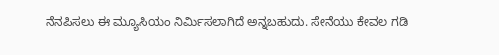ನೆನಪಿಸಲು ಈ ಮ್ಯೂಸಿಯಂ ನಿರ್ಮಿಸಲಾಗಿದೆ ಅನ್ನಬಹುದು. ಸೇನೆಯು ಕೇವಲ ಗಡಿ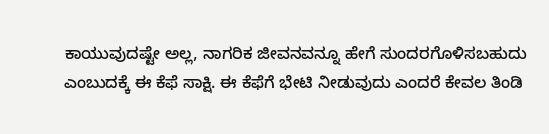ಕಾಯುವುದಷ್ಟೇ ಅಲ್ಲ, ನಾಗರಿಕ ಜೀವನವನ್ನೂ ಹೇಗೆ ಸುಂದರಗೊಳಿಸಬಹುದು ಎಂಬುದಕ್ಕೆ ಈ ಕೆಫೆ ಸಾಕ್ಷಿ. ಈ ಕೆಫೆಗೆ ಭೇಟಿ ನೀಡುವುದು ಎಂದರೆ ಕೇವಲ ತಿಂಡಿ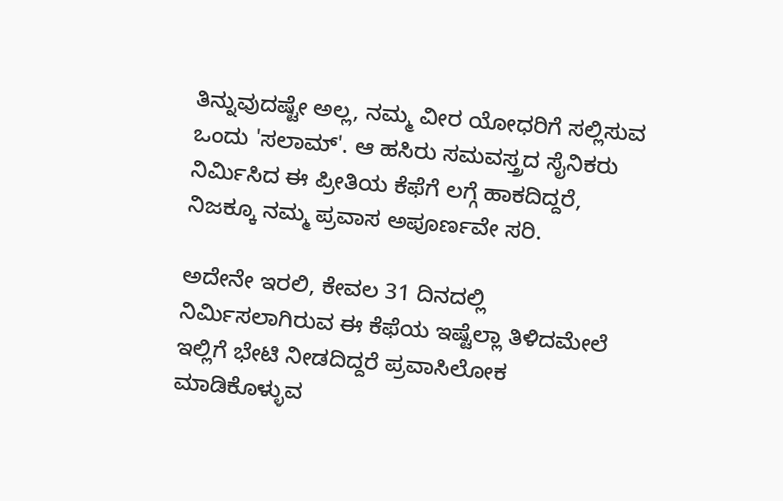ತಿನ್ನುವುದಷ್ಟೇ ಅಲ್ಲ, ನಮ್ಮ ವೀರ ಯೋಧರಿಗೆ ಸಲ್ಲಿಸುವ ಒಂದು 'ಸಲಾಮ್'. ಆ ಹಸಿರು ಸಮವಸ್ತ್ರದ ಸೈನಿಕರು ನಿರ್ಮಿಸಿದ ಈ ಪ್ರೀತಿಯ ಕೆಫೆಗೆ ಲಗ್ಗೆ ಹಾಕದಿದ್ದರೆ, ನಿಜಕ್ಕೂ ನಮ್ಮ ಪ್ರವಾಸ ಅಪೂರ್ಣವೇ ಸರಿ.

ಅದೇನೇ ಇರಲಿ, ಕೇವಲ 31 ದಿನದಲ್ಲಿ ನಿರ್ಮಿಸಲಾಗಿರುವ ಈ ಕೆಫೆಯ ಇಷ್ಟೆಲ್ಲಾ ತಿಳಿದಮೇಲೆ ಇಲ್ಲಿಗೆ ಭೇಟಿ ನೀಡದಿದ್ದರೆ ಪ್ರವಾಸಿಲೋಕ ಮಾಡಿಕೊಳ್ಳುವ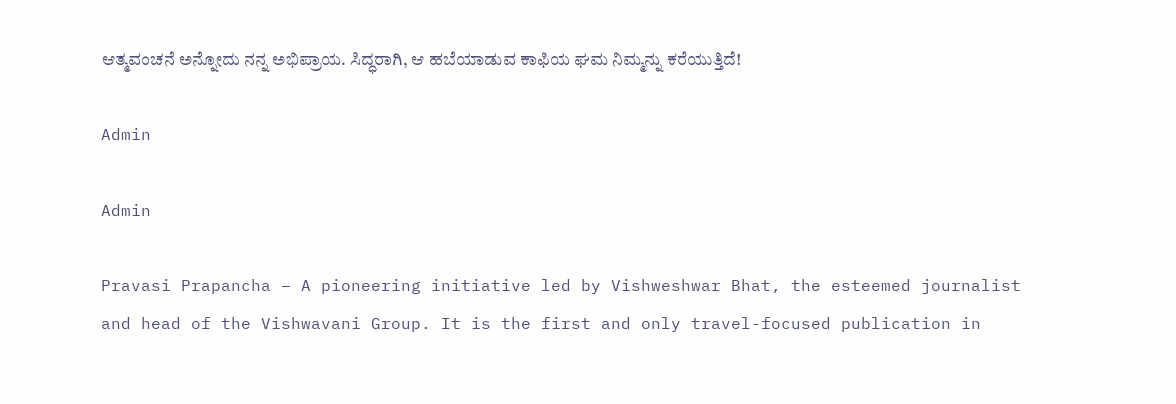ಆತ್ಮವಂಚನೆ ಅನ್ನೋದು ನನ್ನ ಅಭಿಪ್ರಾಯ. ಸಿದ್ಧರಾಗಿ, ಆ ಹಬೆಯಾಡುವ ಕಾಫಿಯ ಘಮ ನಿಮ್ಮನ್ನು ಕರೆಯುತ್ತಿದೆ!

Admin

Admin

Pravasi Prapancha – A pioneering initiative led by Vishweshwar Bhat, the esteemed journalist and head of the Vishwavani Group. It is the first and only travel-focused publication in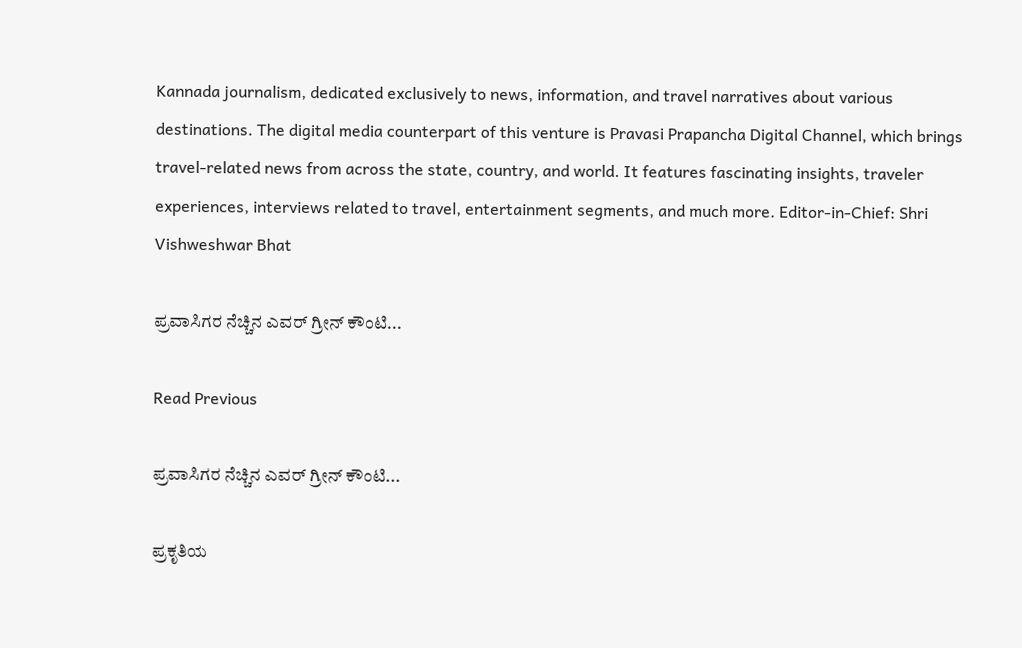Kannada journalism, dedicated exclusively to news, information, and travel narratives about various destinations. The digital media counterpart of this venture is Pravasi Prapancha Digital Channel, which brings travel-related news from across the state, country, and world. It features fascinating insights, traveler experiences, interviews related to travel, entertainment segments, and much more. Editor-in-Chief: Shri Vishweshwar Bhat

ಪ್ರವಾಸಿಗರ ನೆಚ್ಚಿನ ಎವರ್ ಗ್ರೀನ್ ಕೌಂಟಿ...

Read Previous

ಪ್ರವಾಸಿಗರ ನೆಚ್ಚಿನ ಎವರ್ ಗ್ರೀನ್ ಕೌಂಟಿ...

ಪ್ರಕೃತಿಯ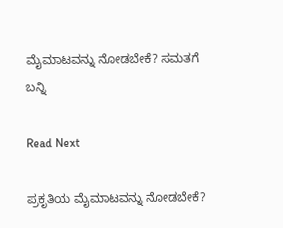ಮೈಮಾಟವನ್ನು ನೋಡಬೇಕೆ? ಸಮತಗೆ ಬನ್ನಿ

Read Next

ಪ್ರಕೃತಿಯ ಮೈಮಾಟವನ್ನು ನೋಡಬೇಕೆ?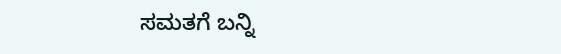ಸಮತಗೆ ಬನ್ನಿ